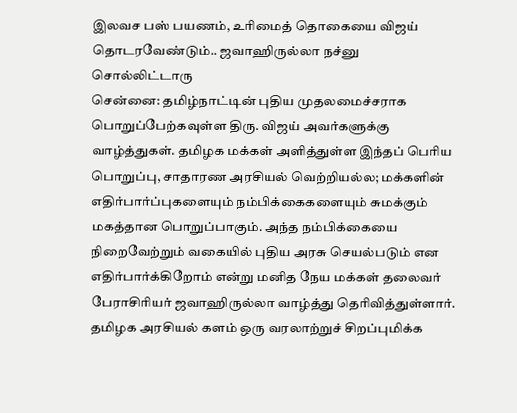இலவச பஸ் பயணம், உரிமைத் தொகையை விஜய் தொடரவேண்டும்.. ஜவாஹிருல்லா நச்னு சொல்லிட்டாரு
சென்னை: தமிழ்நாட்டின் புதிய முதலமைச்சராக பொறுப்பேற்கவுள்ள திரு. விஜய் அவர்களுக்கு வாழ்த்துகள். தமிழக மக்கள் அளித்துள்ள இந்தப் பெரிய பொறுப்பு, சாதாரண அரசியல் வெற்றியல்ல; மக்களின் எதிர்பார்ப்புகளையும் நம்பிக்கைகளையும் சுமக்கும் மகத்தான பொறுப்பாகும். அந்த நம்பிக்கையை நிறைவேற்றும் வகையில் புதிய அரசு செயல்படும் என எதிர்பார்க்கிறோம் என்று மனித நேய மக்கள் தலைவர் பேராசிரியர் ஜவாஹிருல்லா வாழ்த்து தெரிவித்துள்ளார்.
தமிழக அரசியல் களம் ஒரு வரலாற்றுச் சிறப்புமிக்க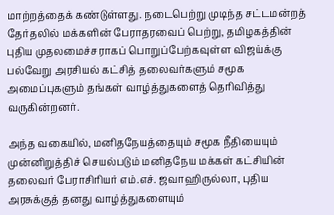மாற்றத்தைக் கண்டுள்ளது. நடைபெற்று முடிந்த சட்டமன்றத் தேர்தலில் மக்களின் பேராதரவைப் பெற்று, தமிழகத்தின் புதிய முதலமைச்சராகப் பொறுப்பேற்கவுள்ள விஜய்க்கு பல்வேறு அரசியல் கட்சித் தலைவர்களும் சமூக அமைப்புகளும் தங்கள் வாழ்த்துகளைத் தெரிவித்து வருகின்றனர்.

அந்த வகையில், மனிதநேயத்தையும் சமூக நீதியையும் முன்னிறுத்திச் செயல்படும் மனிதநேய மக்கள் கட்சியின் தலைவர் பேராசிரியர் எம்.எச். ஜவாஹிருல்லா, புதிய அரசுக்குத் தனது வாழ்த்துகளையும்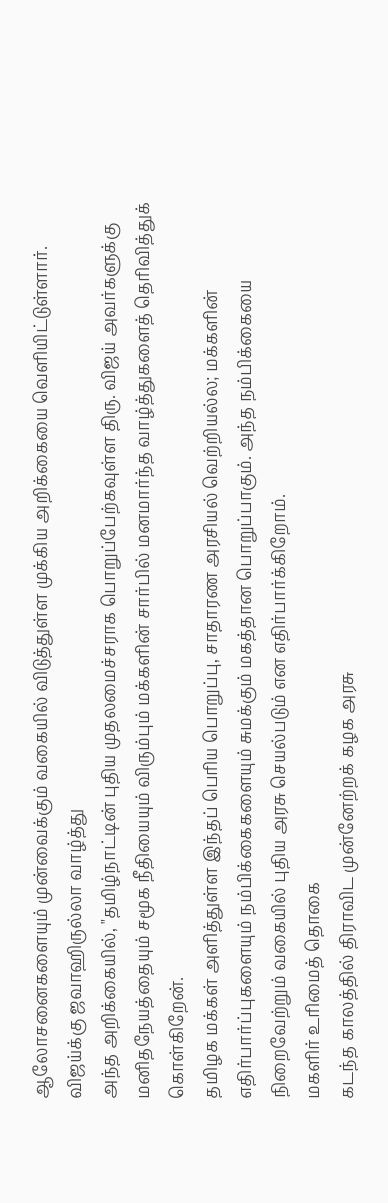ஆலோசனைகளையும் முன்வைக்கும் வகையில் விடுத்துள்ள முக்கிய அறிக்கையை வெளியிட்டுள்ளார்.
விஜய்க்கு ஜவாஹிருல்லா வாழ்த்து
அந்த அறிக்கையில், "தமிழ்நாட்டின் புதிய முதலமைச்சராக பொறுப்பேற்கவுள்ள திரு. விஜய் அவர்களுக்கு மனிதநேயத்தையும் சமூக நீதியையும் விரும்பும் மக்களின் சார்பில் மனமார்ந்த வாழ்த்துகளைத் தெரிவித்துக் கொள்கிறேன்.
தமிழக மக்கள் அளித்துள்ள இந்தப் பெரிய பொறுப்பு, சாதாரண அரசியல் வெற்றியல்ல; மக்களின் எதிர்பார்ப்புகளையும் நம்பிக்கைகளையும் சுமக்கும் மகத்தான பொறுப்பாகும். அந்த நம்பிக்கையை நிறைவேற்றும் வகையில் புதிய அரசு செயல்படும் என எதிர்பார்க்கிறோம்.
மகளிர் உரிமைத் தொகை
கடந்த காலத்தில் திராவிட முன்னேற்றக் கழக அரசு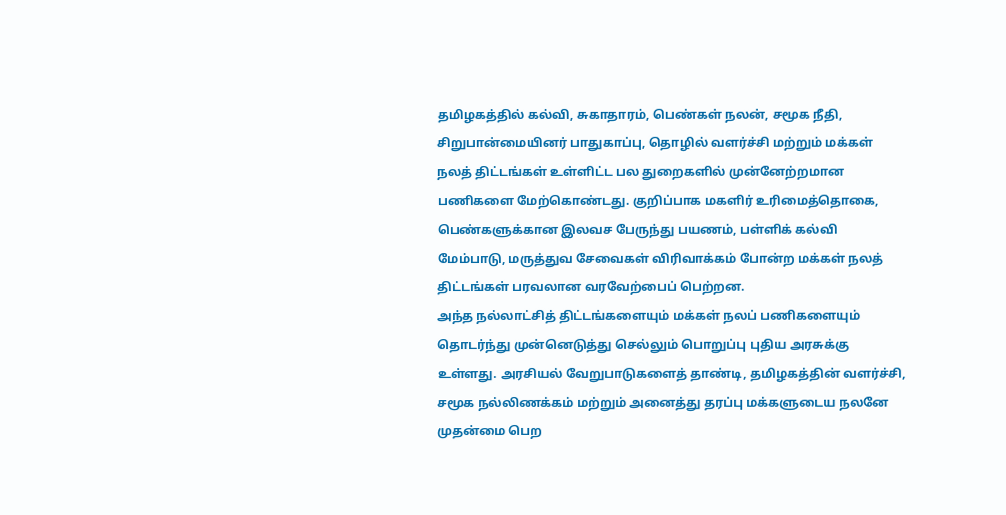தமிழகத்தில் கல்வி, சுகாதாரம், பெண்கள் நலன், சமூக நீதி, சிறுபான்மையினர் பாதுகாப்பு, தொழில் வளர்ச்சி மற்றும் மக்கள் நலத் திட்டங்கள் உள்ளிட்ட பல துறைகளில் முன்னேற்றமான பணிகளை மேற்கொண்டது. குறிப்பாக மகளிர் உரிமைத்தொகை, பெண்களுக்கான இலவச பேருந்து பயணம், பள்ளிக் கல்வி மேம்பாடு, மருத்துவ சேவைகள் விரிவாக்கம் போன்ற மக்கள் நலத் திட்டங்கள் பரவலான வரவேற்பைப் பெற்றன.
அந்த நல்லாட்சித் திட்டங்களையும் மக்கள் நலப் பணிகளையும் தொடர்ந்து முன்னெடுத்து செல்லும் பொறுப்பு புதிய அரசுக்கு உள்ளது. அரசியல் வேறுபாடுகளைத் தாண்டி, தமிழகத்தின் வளர்ச்சி, சமூக நல்லிணக்கம் மற்றும் அனைத்து தரப்பு மக்களுடைய நலனே முதன்மை பெற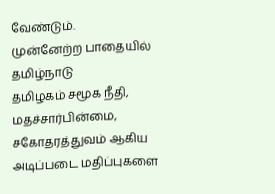வேண்டும்.
முன்னேற்ற பாதையில் தமிழ்நாடு
தமிழகம் சமூக நீதி, மதச்சார்பின்மை, சகோதரத்துவம் ஆகிய அடிப்படை மதிப்புகளை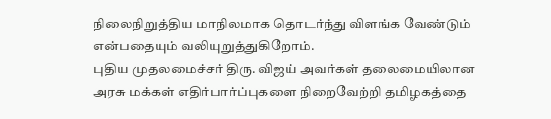நிலைநிறுத்திய மாநிலமாக தொடர்ந்து விளங்க வேண்டும் என்பதையும் வலியுறுத்துகிறோம்.
புதிய முதலமைச்சர் திரு. விஜய் அவர்கள் தலைமையிலான அரசு மக்கள் எதிர்பார்ப்புகளை நிறைவேற்றி தமிழகத்தை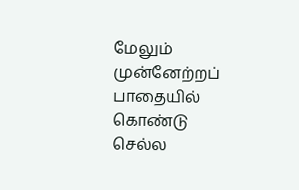மேலும் முன்னேற்றப் பாதையில் கொண்டு செல்ல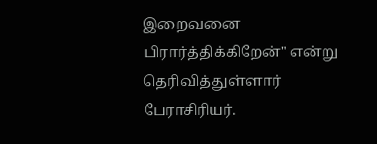இறைவனை பிரார்த்திக்கிறேன்" என்று தெரிவித்துள்ளார் பேராசிரியர்.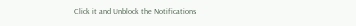Click it and Unblock the Notifications